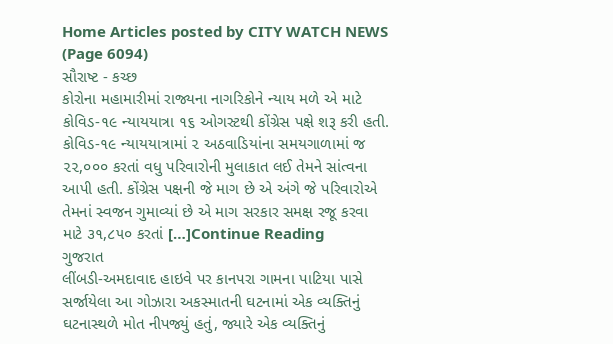Home Articles posted by CITY WATCH NEWS (Page 6094)
સૌરાષ્ટ - કચ્છ
કોરોના મહામારીમાં રાજ્યના નાગરિકોને ન્યાય મળે એ માટે કોવિડ-૧૯ ન્યાયયાત્રા ૧૬ ઓગસ્ટથી કોંગ્રેસ પક્ષે શરૂ કરી હતી. કોવિડ-૧૯ ન્યાયયાત્રામાં ૨ અઠવાડિયાંના સમયગાળામાં જ ૨૨,૦૦૦ કરતાં વધુ પરિવારોની મુલાકાત લઈ તેમને સાંત્વના આપી હતી. કોંગ્રેસ પક્ષની જે માગ છે એ અંગે જે પરિવારોએ તેમનાં સ્વજન ગુમાવ્યાં છે એ માગ સરકાર સમક્ષ રજૂ કરવા માટે ૩૧,૮૫૦ કરતાં […]Continue Reading
ગુજરાત
લીંબડી-અમદાવાદ હાઇવે પર કાનપરા ગામના પાટિયા પાસે સર્જાયેલા આ ગોઝારા અકસ્માતની ઘટનામાં એક વ્યક્તિનું ઘટનાસ્થળે મોત નીપજ્યું હતું, જ્યારે એક વ્યક્તિનું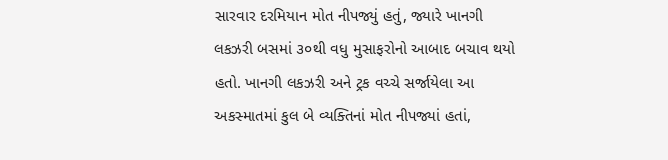સારવાર દરમિયાન મોત નીપજ્યું હતું, જ્યારે ખાનગી લકઝરી બસમાં ૩૦થી વધુ મુસાફરોનો આબાદ બચાવ થયો હતો. ખાનગી લકઝરી અને ટ્રક વચ્ચે સર્જાયેલા આ અકસ્માતમાં કુલ બે વ્યક્તિનાં મોત નીપજ્યાં હતાં,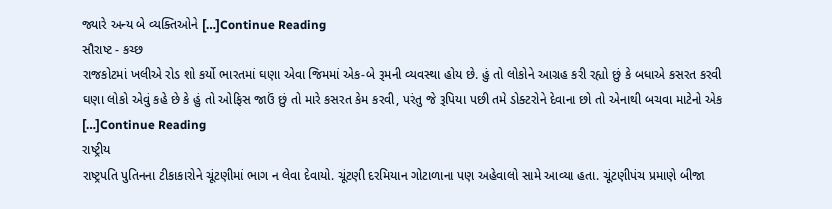જ્યારે અન્ય બે વ્યક્તિઓને […]Continue Reading
સૌરાષ્ટ - કચ્છ
રાજકોટમાં ખલીએ રોડ શો કર્યો ભારતમાં ઘણા એવા જિમમાં એક-બે રૂમની વ્યવસ્થા હોય છે. હું તો લોકોને આગ્રહ કરી રહ્યો છું કે બધાએ કસરત કરવી ઘણા લોકો એવું કહે છે કે હું તો ઓફિસ જાઉં છું તો મારે કસરત કેમ કરવી, પરંતુ જે રૂપિયા પછી તમે ડોક્ટરોને દેવાના છો તો એનાથી બચવા માટેનો એક […]Continue Reading
રાષ્ટ્રીય
રાષ્ટ્રપતિ પુતિનના ટીકાકારોને ચૂંટણીમાં ભાગ ન લેવા દેવાયો. ચૂંટણી દરમિયાન ગોટાળાના પણ અહેવાલો સામે આવ્યા હતા. ચૂંટણીપંચ પ્રમાણે બીજા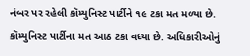નંબર પર રહેલી કૉમ્યુનિસ્ટ પાર્ટીને ૧૯ ટકા મત મળ્યા છે. કૉમ્યુનિસ્ટ પાર્ટીના મત આઠ ટકા વધ્યા છે. અધિકારીઓનું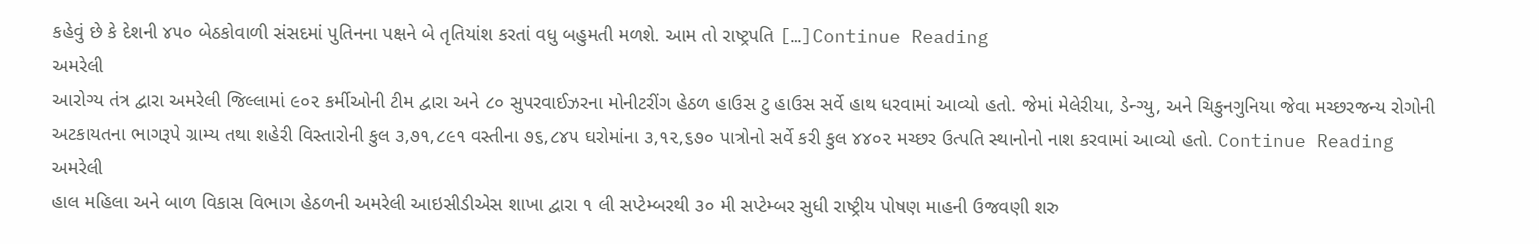કહેવું છે કે દેશની ૪૫૦ બેઠકોવાળી સંસદમાં પુતિનના પક્ષને બે તૃતિયાંશ કરતાં વધુ બહુમતી મળશે. આમ તો રાષ્ટ્રપતિ […]Continue Reading
અમરેલી
આરોગ્ય તંત્ર દ્વારા અમરેલી જિલ્લામાં ૯૦૨ કર્મીઓની ટીમ દ્વારા અને ૮૦ સુપરવાઈઝરના મોનીટરીંગ હેઠળ હાઉસ ટુ હાઉસ સર્વે હાથ ધરવામાં આવ્યો હતો. જેમાં મેલેરીયા, ડેન્ગ્યુ, અને ચિકુનગુનિયા જેવા મચ્છરજન્ય રોગોની અટકાયતના ભાગરૂપે ગ્રામ્ય તથા શહેરી વિસ્તારોની કુલ ૩,૭૧,૮૯૧ વસ્તીના ૭૬,૮૪૫ ઘરોમાંના ૩,૧૨,૬૭૦ પાત્રોનો સર્વે કરી કુલ ૪૪૦૨ મચ્છર ઉત્પતિ સ્થાનોનો નાશ કરવામાં આવ્યો હતો. Continue Reading
અમરેલી
હાલ મહિલા અને બાળ વિકાસ વિભાગ હેઠળની અમરેલી આઇસીડીએસ શાખા દ્વારા ૧ લી સપ્ટેમ્બરથી ૩૦ મી સપ્ટેમ્બર સુધી રાષ્ટ્રીય પોષણ માહની ઉજવણી શરુ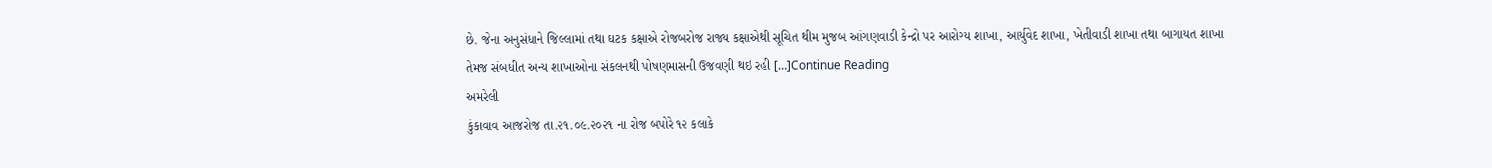છે. જેના અનુસંધાને જિલ્લામાં તથા ઘટક કક્ષાએ રોજબરોજ રાજ્ય કક્ષાએથી સૂચિત થીમ મુજબ આંગણવાડી કેન્દ્રો પર આરોગ્ય શાખા, આર્યુવેદ શાખા, ખેતીવાડી શાખા તથા બાગાયત શાખા તેમજ સંબધીત અન્ય શાખાઓના સંકલનથી પોષણમાસની ઉજવણી થઇ રહી […]Continue Reading
અમરેલી
કુંકાવાવ આજરોજ તા.૨૧.૦૯.૨૦૨૧ ના રોજ બપોરે ૧૨ કલાકે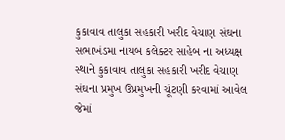કુકાવાવ તાલુકા સહકારી ખરીદ વેચાણ સંઘના સભાખંડમા નાયબ કલેક્ટર સાહેબ ના અધ્યક્ષ સ્થાને કુકાવાવ તાલુકા સહકારી ખરીદ વેચાણ સંઘના પ્રમુખ ઉપ્રમુખની ચૂંટણી કરવામાં આવેલ જેમાં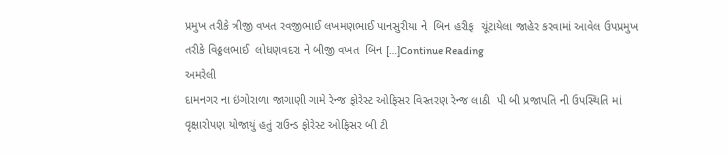પ્રમુખ તરીકે ત્રીજી વખત રવજીભાઈ લખમણભાઈ પાનસુરીયા ને  બિન હરીફ  ચૂંટાયેલા જાહેર કરવામાં આવેલ ઉપપ્રમુખ તરીકે વિઠ્ઠલભાઈ  લોધણવદરા ને બીજી વખત  બિન […]Continue Reading
અમરેલી
દામનગર ના ઇંગોરાળા જાગાણી ગામે રેન્જ ફોરેસ્ટ ઓફિસર વિસ્તરણ રેન્જ લાઠી  પી બી પ્રજાપતિ ની ઉપસ્થિતિ માં વૃક્ષારોપણ યોજાયું હતું રાઉન્ડ ફોરેસ્ટ ઓફિસર બી ટી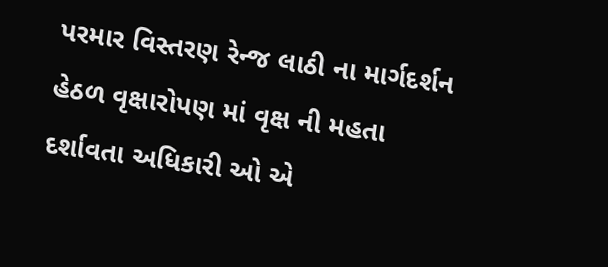પરમાર વિસ્તરણ રેન્જ લાઠી ના માર્ગદર્શન હેઠળ વૃક્ષારોપણ માં વૃક્ષ ની મહતા દર્શાવતા અધિકારી ઓ એ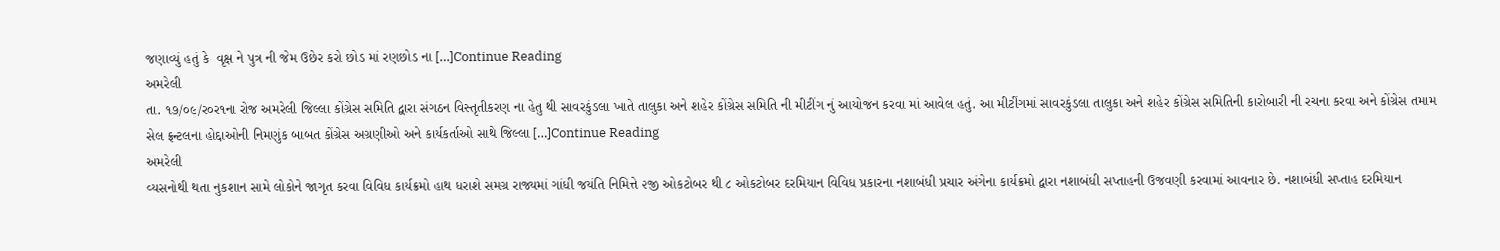જણાવ્યું હતું કે  વૃક્ષ ને પુત્ર ની જેમ ઉછેર કરો છોડ માં રણછોડ ના […]Continue Reading
અમરેલી
તા. ૧૭/૦૯/ર૦ર૧ના રોજ અમરેલી જિલ્લા કોંગ્રેસ સમિતિ દ્વારા સંગઠન વિસ્તૃતીકરણ ના હેતુ થી સાવરકુંડલા ખાતે તાલુકા અને શહેર કોંગ્રેસ સમિતિ ની મીટીંગ નું આયોજન કરવા માં આવેલ હતું. આ મીટીંગમાં સાવરકુંડલા તાલુકા અને શહેર કોંગ્રેસ સમિતિની કારોબારી ની રચના કરવા અને કોંગ્રેસ તમામ સેલ ફ્રન્ટલના હોદ્દાઓની નિમણુંક બાબત કોંગ્રેસ અગ્રણીઓ અને કાર્યકર્તાઓ સાથે જિલ્લા […]Continue Reading
અમરેલી
વ્‍યસનોથી થતા નુકશાન સામે લોકોને જાગૃત કરવા વિવિધ કાર્યક્રમો હાથ ધરાશે સમગ્ર રાજ્યમાં ગાંધી જયંતિ નિમિત્તે ૨જી ઓકટોબર થી ૮ ઓકટોબર દરમિયાન વિવિધ પ્રકારના નશાબંધી પ્રચાર અંગેના કાર્યક્રમો દ્વારા નશાબંધી સપ્‍તાહની ઉજવણી કરવામાં આવનાર છે. નશાબંધી સપ્‍તાહ દરમિયાન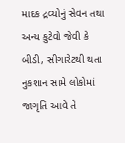માદક દ્રવ્યોનું સેવન તથા અન્‍ય કુટેવો જેવી કે બીડી, સીગારેટથી થતા નુકશાન સામે લોકોમાં જાગૃતિ આવે તે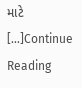માટે […]Continue Reading